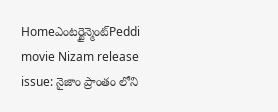Homeఎంటర్టైన్మెంట్Peddi movie Nizam release issue: నైజాం ప్రాంతం లోని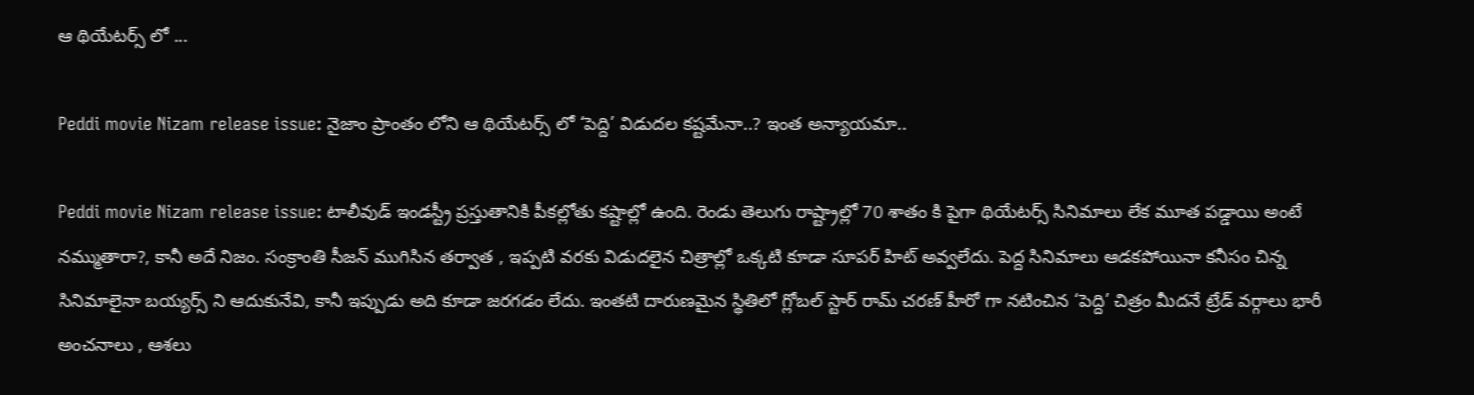ఆ థియేటర్స్ లో ...

Peddi movie Nizam release issue: నైజాం ప్రాంతం లోని ఆ థియేటర్స్ లో ‘పెద్ది’ విడుదల కష్టమేనా..? ఇంత అన్యాయమా..

Peddi movie Nizam release issue: టాలీవుడ్ ఇండస్ట్రీ ప్రస్తుతానికి పీకల్లోతు కష్టాల్లో ఉంది. రెండు తెలుగు రాష్ట్రాల్లో 70 శాతం కి పైగా థియేటర్స్ సినిమాలు లేక మూత పడ్డాయి అంటే నమ్ముతారా?, కానీ అదే నిజం. సంక్రాంతి సీజన్ ముగిసిన తర్వాత , ఇప్పటి వరకు విడుదలైన చిత్రాల్లో ఒక్కటి కూడా సూపర్ హిట్ అవ్వలేదు. పెద్ద సినిమాలు ఆడకపోయినా కనీసం చిన్న సినిమాలైనా బయ్యర్స్ ని ఆదుకునేవి, కానీ ఇప్పుడు అది కూడా జరగడం లేదు. ఇంతటి దారుణమైన స్థితిలో గ్లోబల్ స్టార్ రామ్ చరణ్ హీరో గా నటించిన ‘పెద్ది’ చిత్రం మీదనే ట్రేడ్ వర్గాలు భారీ అంచనాలు , ఆశలు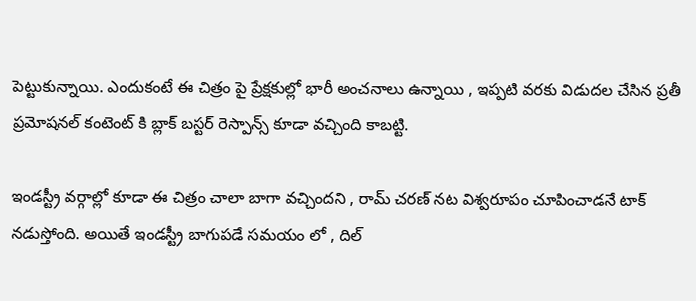పెట్టుకున్నాయి. ఎందుకంటే ఈ చిత్రం పై ప్రేక్షకుల్లో భారీ అంచనాలు ఉన్నాయి , ఇప్పటి వరకు విడుదల చేసిన ప్రతీ ప్రమోషనల్ కంటెంట్ కి బ్లాక్ బస్టర్ రెస్పాన్స్ కూడా వచ్చింది కాబట్టి.

ఇండస్ట్రీ వర్గాల్లో కూడా ఈ చిత్రం చాలా బాగా వచ్చిందని , రామ్ చరణ్ నట విశ్వరూపం చూపించాడనే టాక్ నడుస్తోంది. అయితే ఇండస్ట్రీ బాగుపడే సమయం లో , దిల్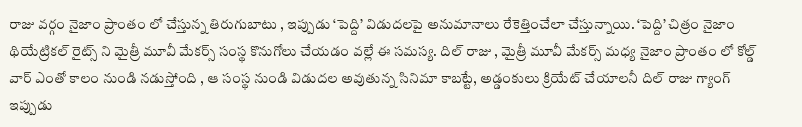రాజు వర్గం నైజాం ప్రాంతం లో చేస్తున్న తిరుగుబాటు , ఇప్పుడు ‘పెద్ది’ విడుదలపై అనుమానాలు రేకెత్తించేలా చేస్తున్నాయి. ‘పెద్ది’ చిత్రం నైజాం థియేట్రికల్ రైట్స్ ని మైత్రీ మూవీ మేకర్స్ సంస్థ కొనుగోలు చేయడం వల్లే ఈ సమస్య. దిల్ రాజు , మైత్రీ మూవీ మేకర్స్ మధ్య నైజాం ప్రాంతం లో కోల్డ్ వార్ ఎంతో కాలం నుండి నడుస్తోంది , ఆ సంస్థ నుండి విడుదల అవుతున్న సినిమా కాబట్టే, అడ్డంకులు క్రియేట్ చేయాలనీ దిల్ రాజు గ్యాంగ్ ఇప్పుడు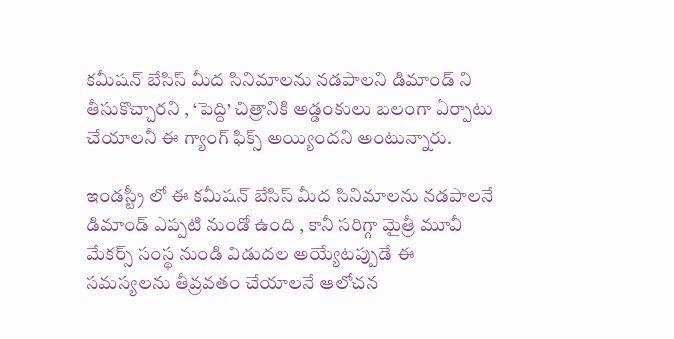కమీషన్ బేసిస్ మీద సినిమాలను నడపాలని డిమాండ్ ని తీసుకొచ్చారని , ‘పెద్ది’ చిత్రానికి అడ్డంకులు బలంగా ఏర్పాటు చేయాలనీ ఈ గ్యాంగ్ ఫిక్స్ అయ్యిందని అంటున్నారు.

ఇండస్ట్రీ లో ఈ కమీషన్ బేసిస్ మీద సినిమాలను నడపాలనే డిమాండ్ ఎప్పటి నుండో ఉంది , కానీ సరిగ్గా మైత్రీ మూవీ మేకర్స్ సంస్థ నుండి విడుదల అయ్యేటప్పుడే ఈ సమస్యలను తీవ్రవతం చేయాలనే ఆలోచన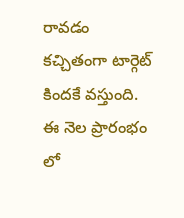రావడం కచ్చితంగా టార్గెట్ కిందకే వస్తుంది. ఈ నెల ప్రారంభం లో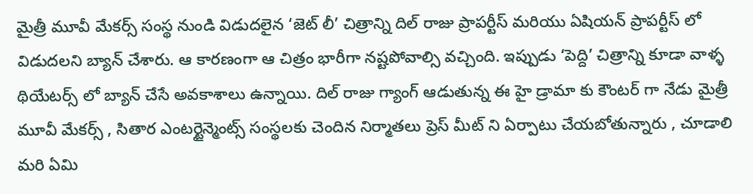మైత్రీ మూవీ మేకర్స్ సంస్థ నుండి విడుదలైన ‘జెట్ లీ’ చిత్రాన్ని దిల్ రాజు ప్రాపర్టీస్ మరియు ఏషియన్ ప్రాపర్టీస్ లో విడుదలని బ్యాన్ చేశారు. ఆ కారణంగా ఆ చిత్రం భారీగా నష్టపోవాల్సి వచ్చింది. ఇప్పుడు ‘పెద్ది’ చిత్రాన్ని కూడా వాళ్ళ థియేటర్స్ లో బ్యాన్ చేసే అవకాశాలు ఉన్నాయి. దిల్ రాజు గ్యాంగ్ ఆడుతున్న ఈ హై డ్రామా కు కౌంటర్ గా నేడు మైత్రీ మూవీ మేకర్స్ , సితార ఎంటర్టైన్మెంట్స్ సంస్థలకు చెందిన నిర్మాతలు ప్రెస్ మీట్ ని ఏర్పాటు చేయబోతున్నారు , చూడాలి మరి ఏమి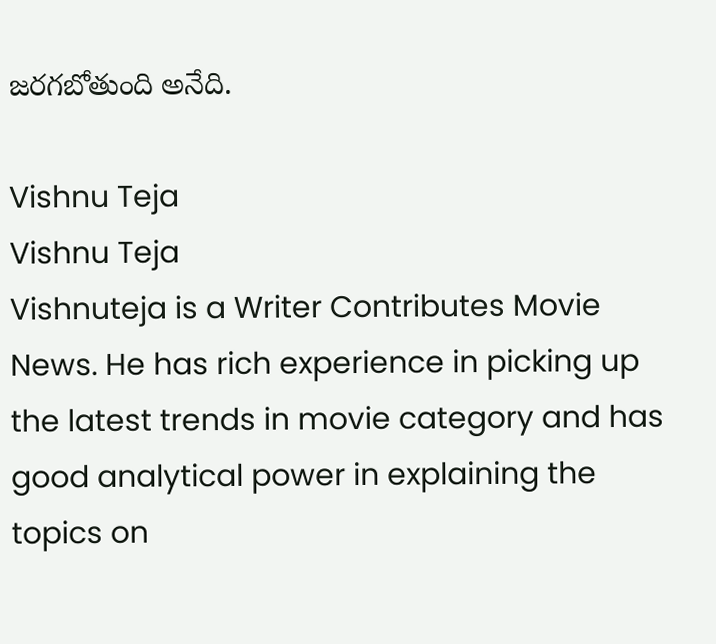జరగబోతుంది అనేది.

Vishnu Teja
Vishnu Teja
Vishnuteja is a Writer Contributes Movie News. He has rich experience in picking up the latest trends in movie category and has good analytical power in explaining the topics on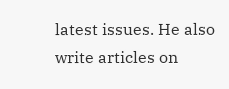latest issues. He also write articles on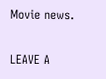Movie news.

LEAVE A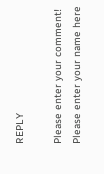REPLY

Please enter your comment!
Please enter your name here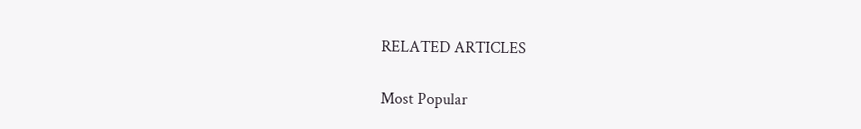RELATED ARTICLES

Most Popular